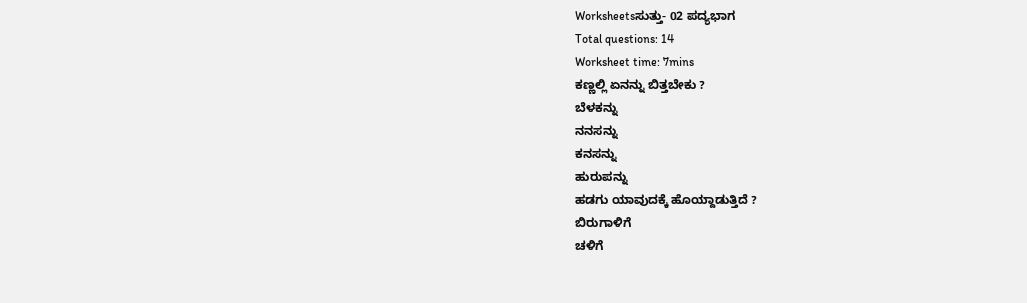Worksheetsಸುತ್ತು- 02 ಪದ್ಯಭಾಗ
Total questions: 14
Worksheet time: 7mins
ಕಣ್ಣಲ್ಲಿ ಏನನ್ನು ಬಿತ್ತಬೇಕು ?
ಬೆಳಕನ್ನು
ನನಸನ್ನು
ಕನಸನ್ನು
ಹುರುಪನ್ನು
ಹಡಗು ಯಾವುದಕ್ಕೆ ಹೊಯ್ದಾಡುತ್ತಿದೆ ?
ಬಿರುಗಾಳಿಗೆ
ಚಳಿಗೆ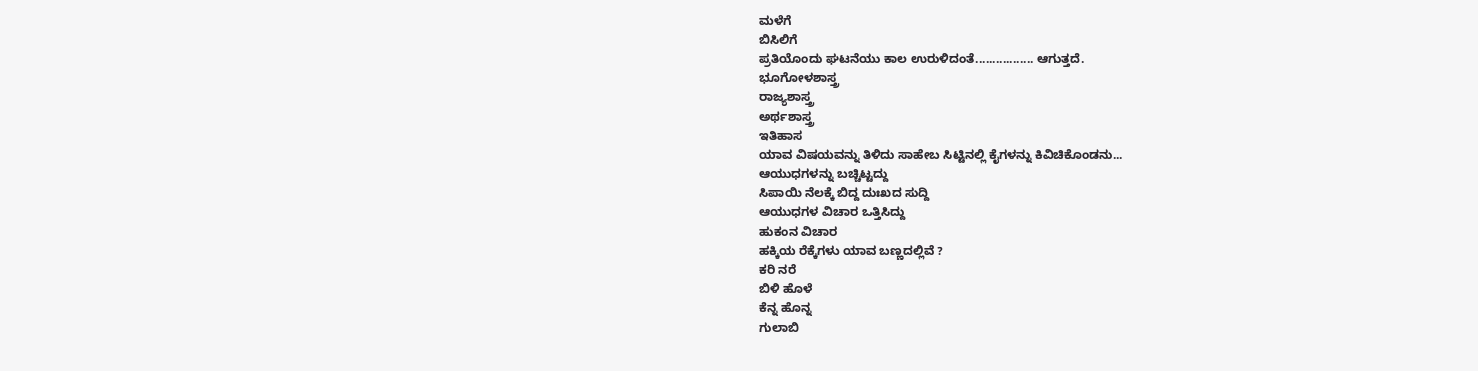ಮಳೆಗೆ
ಬಿಸಿಲಿಗೆ
ಪ್ರತಿಯೊಂದು ಘಟನೆಯು ಕಾಲ ಉರುಳಿದಂತೆ................. ಆಗುತ್ತದೆ.
ಭೂಗೋಳಶಾಸ್ತ್ರ
ರಾಜ್ಯಶಾಸ್ತ್ರ
ಅರ್ಥಶಾಸ್ತ್ರ
ಇತಿಹಾಸ
ಯಾವ ವಿಷಯವನ್ನು ತಿಳಿದು ಸಾಹೇಬ ಸಿಟ್ಟಿನಲ್ಲಿ ಕೈಗಳನ್ನು ಕಿವಿಚಿಕೊಂಡನು...
ಆಯುಧಗಳನ್ನು ಬಚ್ಚಿಟ್ಟದ್ದು
ಸಿಪಾಯಿ ನೆಲಕ್ಕೆ ಬಿದ್ದ ದುಃಖದ ಸುದ್ದಿ
ಆಯುಧಗಳ ವಿಚಾರ ಒತ್ತಿಸಿದ್ದು
ಹುಕಂನ ವಿಚಾರ
ಹಕ್ಕಿಯ ರೆಕ್ಕೆಗಳು ಯಾವ ಬಣ್ಣದಲ್ಲಿವೆ ?
ಕರಿ ನರೆ
ಬಿಳಿ ಹೊಳೆ
ಕೆನ್ನ ಹೊನ್ನ
ಗುಲಾಬಿ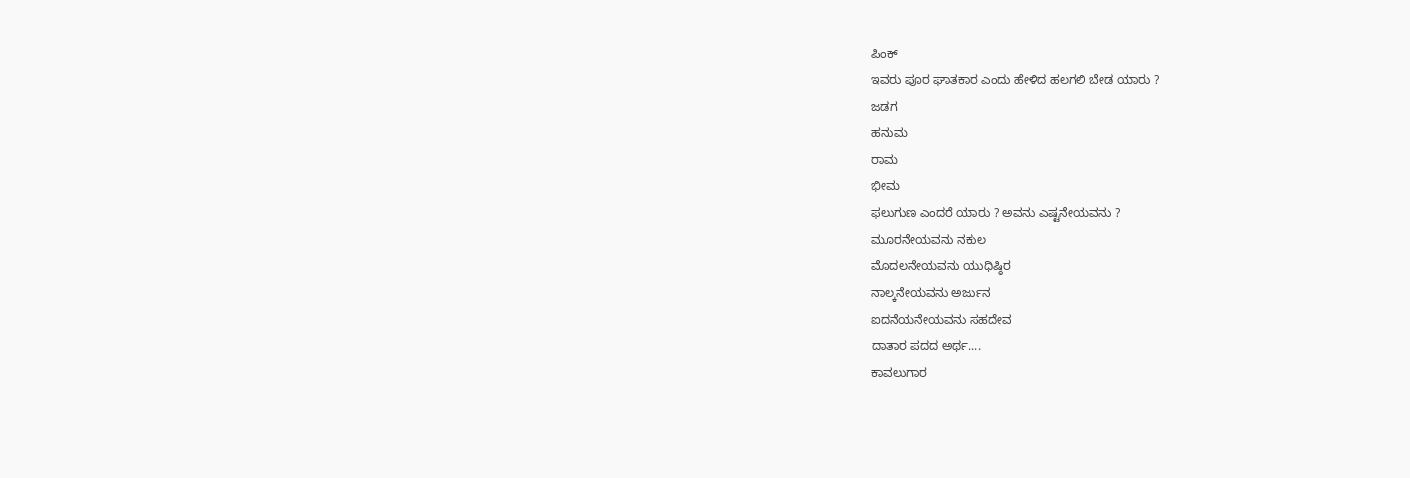ಪಿಂಕ್
ಇವರು ಪೂರ ಘಾತಕಾರ ಎಂದು ಹೇಳಿದ ಹಲಗಲಿ ಬೇಡ ಯಾರು ?
ಜಡಗ
ಹನುಮ
ರಾಮ
ಭೀಮ
ಫಲುಗುಣ ಎಂದರೆ ಯಾರು ? ಅವನು ಎಷ್ಟನೇಯವನು ?
ಮೂರನೇಯವನು ನಕುಲ
ಮೊದಲನೇಯವನು ಯುಧಿಷ್ಠಿರ
ನಾಲ್ಕನೇಯವನು ಅರ್ಜುನ
ಐದನೆಯನೇಯವನು ಸಹದೇವ
ದಾತಾರ ಪದದ ಅರ್ಥ....
ಕಾವಲುಗಾರ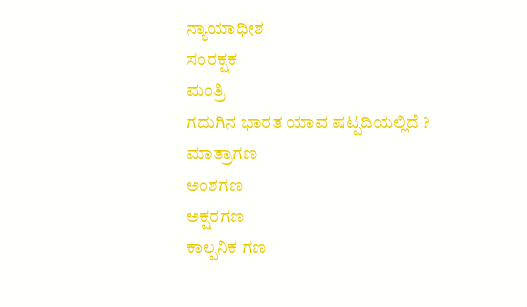ನ್ಯಾಯಾಧೀಶ
ಸಂರಕ್ಷಕ
ಮಂತ್ರಿ
ಗದುಗಿನ ಭಾರತ ಯಾವ ಷಟ್ಪದಿಯಲ್ಲಿದೆ ?
ಮಾತ್ರಾಗಣ
ಅಂಶಗಣ
ಅಕ್ಷರಗಣ
ಕಾಲ್ಪನಿಕ ಗಣ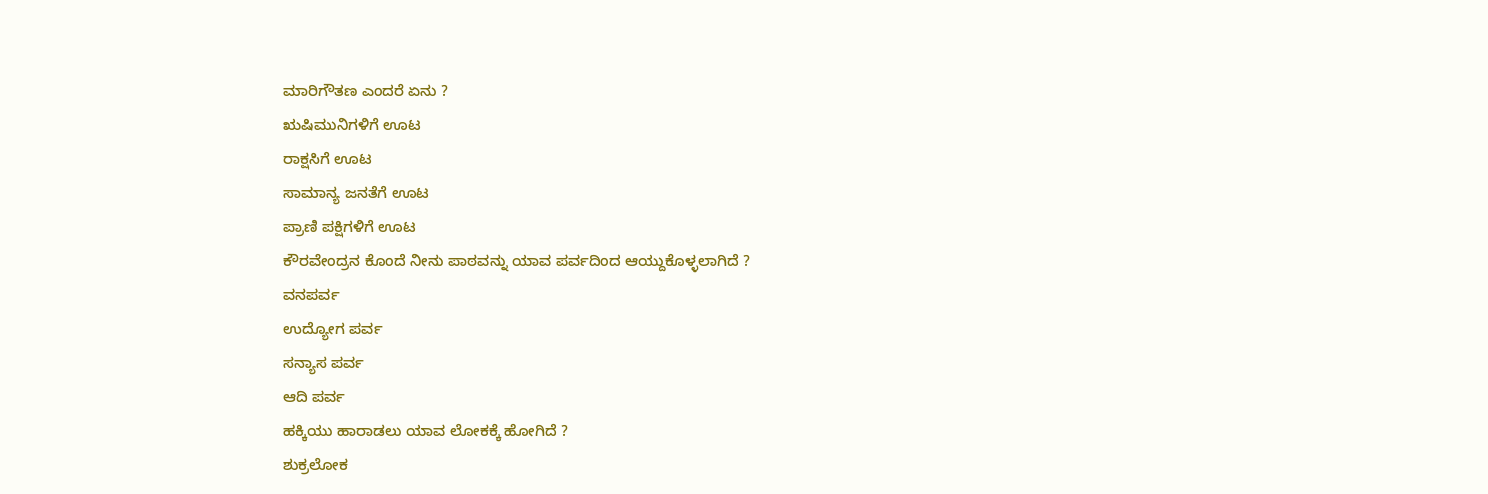ಮಾರಿಗೌತಣ ಎಂದರೆ ಏನು ?
ಋಷಿಮುನಿಗಳಿಗೆ ಊಟ
ರಾಕ್ಷಸಿಗೆ ಊಟ
ಸಾಮಾನ್ಯ ಜನತೆಗೆ ಊಟ
ಪ್ರಾಣಿ ಪಕ್ಷಿಗಳಿಗೆ ಊಟ
ಕೌರವೇಂದ್ರನ ಕೊಂದೆ ನೀನು ಪಾಠವನ್ನು ಯಾವ ಪರ್ವದಿಂದ ಆಯ್ದುಕೊಳ್ಳಲಾಗಿದೆ ?
ವನಪರ್ವ
ಉದ್ಯೋಗ ಪರ್ವ
ಸನ್ಯಾಸ ಪರ್ವ
ಆದಿ ಪರ್ವ
ಹಕ್ಕಿಯು ಹಾರಾಡಲು ಯಾವ ಲೋಕಕ್ಕೆ ಹೋಗಿದೆ ?
ಶುಕ್ರಲೋಕ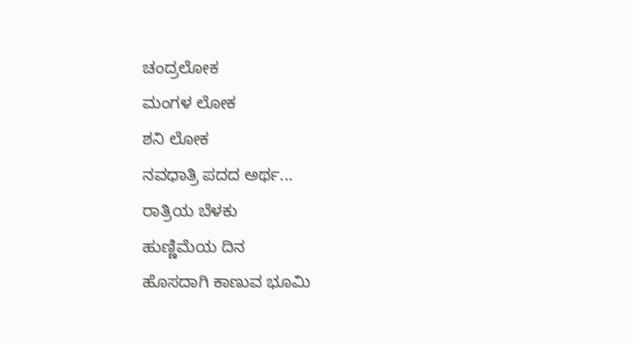ಚಂದ್ರಲೋಕ
ಮಂಗಳ ಲೋಕ
ಶನಿ ಲೋಕ
ನವಧಾತ್ರಿ ಪದದ ಅರ್ಥ...
ರಾತ್ರಿಯ ಬೆಳಕು
ಹುಣ್ಣಿಮೆಯ ದಿನ
ಹೊಸದಾಗಿ ಕಾಣುವ ಭೂಮಿ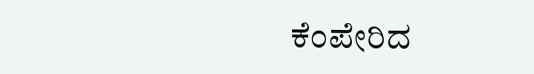ಕೆಂಪೇರಿದ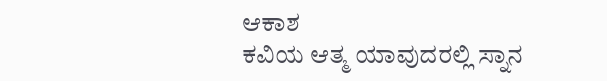ಆಕಾಶ
ಕವಿಯ ಆತ್ಮ ಯಾವುದರಲ್ಲಿ ಸ್ನಾನ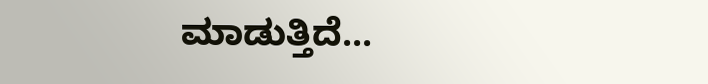ಮಾಡುತ್ತಿದೆ...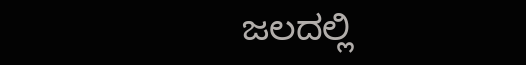ಜಲದಲ್ಲಿ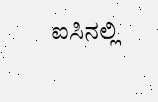ಐಸಿನಲ್ಲಿ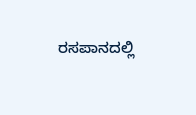ರಸಪಾನದಲ್ಲಿ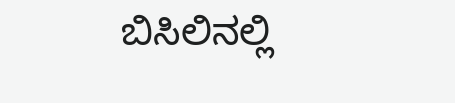ಬಿಸಿಲಿನಲ್ಲಿ